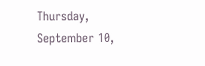Thursday, September 10,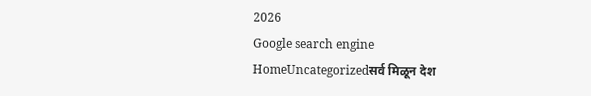2026
Google search engine
HomeUncategorizedसर्व मिळून देश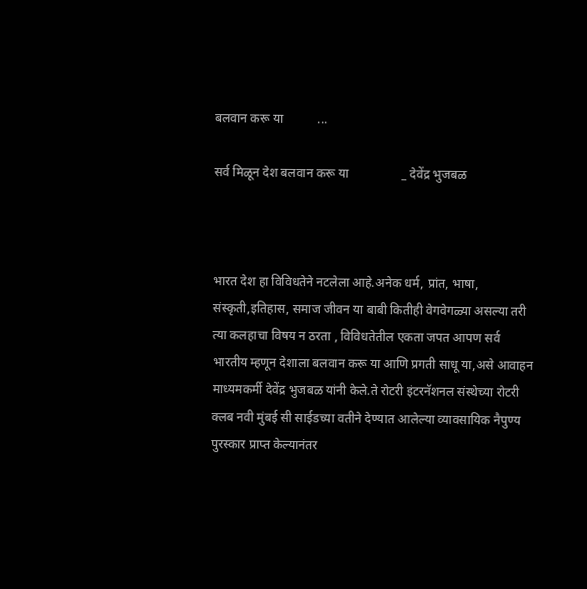बलवान करू या           ...

सर्व मिळून देश बलवान करू या                 _ देवेंद्र भुजबळ



भारत देश हा विविधतेने नटलेला आहे.अनेक धर्म, प्रांत, भाषा, संस्कृती,इतिहास, समाज जीवन या बाबी कितीही वेगवेगळ्या असल्या तरी त्या कलहाचा विषय न ठरता , विविधतेतील एकता जपत आपण सर्व भारतीय म्हणून देशाला बलवान करू या आणि प्रगती साधू या,असे आवाहन माध्यमकर्मी देवेंद्र भुजबळ यांनी केले.ते रोटरी इंटरनॅशनल संस्थेच्या रोटरी क्लब नवी मुंबई सी साईडच्या वतीने देण्यात आलेल्या व्यावसायिक नैपुण्य पुरस्कार प्राप्त केल्यानंतर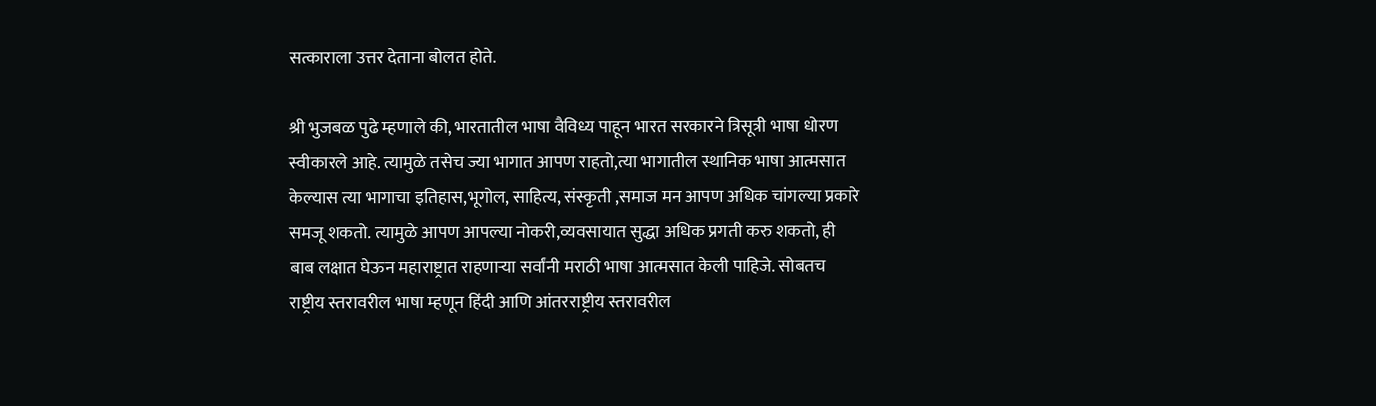सत्काराला उत्तर देताना बोलत होते.

श्री भुजबळ पुढे म्हणाले की, भारतातील भाषा वैविध्य पाहून भारत सरकारने त्रिसूत्री भाषा धोरण स्वीकारले आहे. त्यामुळे तसेच ज्या भागात आपण राहतो,त्या भागातील स्थानिक भाषा आत्मसात केल्यास त्या भागाचा इतिहास,भूगोल, साहित्य, संस्कृती ,समाज मन आपण अधिक चांगल्या प्रकारे समजू शकतो. त्यामुळे आपण आपल्या नोकरी,व्यवसायात सुद्धा अधिक प्रगती करु शकतो, ही बाब लक्षात घेऊन महाराष्ट्रात राहणाऱ्या सर्वांनी मराठी भाषा आत्मसात केली पाहिजे. सोबतच राष्ट्रीय स्तरावरील भाषा म्हणून हिंदी आणि आंतरराष्ट्रीय स्तरावरील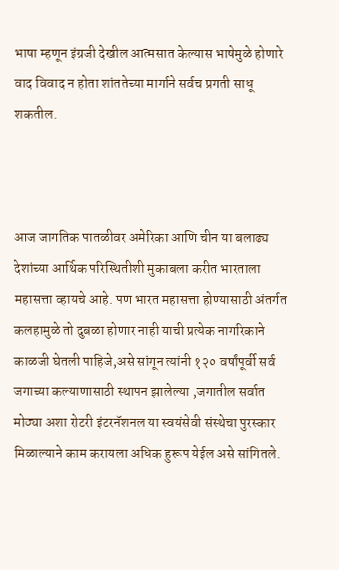भाषा म्हणून इंग्रजी देखील आत्मसात केल्यास भाषेमुळे होणारे वाद विवाद न होता शांततेच्या मार्गाने सर्वच प्रगती साधू शकतील.



आज जागतिक पातळीवर अमेरिका आणि चीन या बलाढ्य देशांच्या आर्थिक परिस्थितीशी मुकाबला करीत भारताला महासत्ता व्हायचे आहे. पण भारत महासत्ता होण्यासाठी अंतर्गत कलहामुळे तो दुबळा होणार नाही याची प्रत्येक नागरिकाने काळजी घेतली पाहिजे,असे सांगून त्यांनी १२० वर्षांपूर्वी सर्व जगाच्या कल्याणासाठी स्थापन झालेल्या ,जगातील सर्वात मोठ्या अशा रोटरी इंटरनॅशनल या स्वयंसेवी संस्थेचा पुरस्कार मिळाल्याने काम करायला अधिक हुरूप येईल असे सांगितले.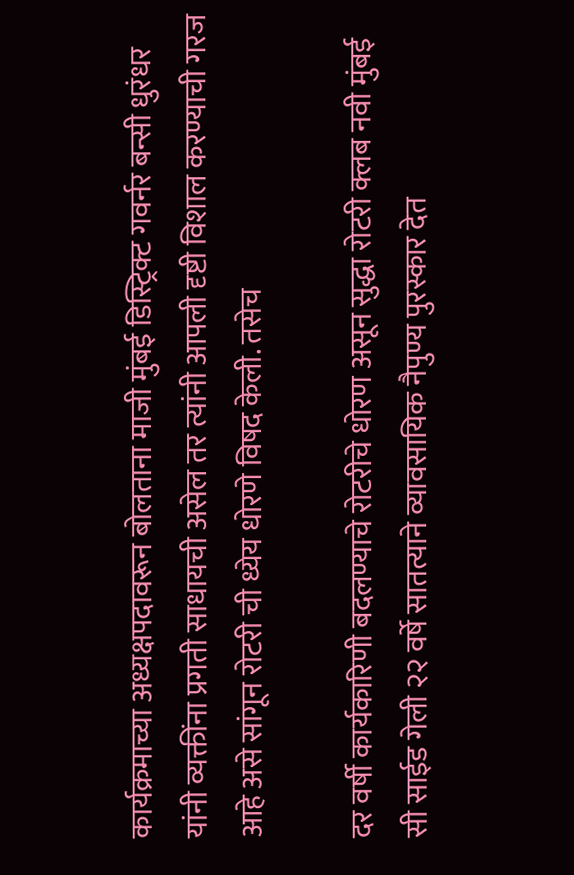कार्यक्रमाच्या अध्यक्षपदावरून बोलताना माजी मुंबई डिस्ट्रिक्ट गवर्नर बन्सी धुरंधर यांनी व्यक्तींना प्रगती साधायची असेल तर त्यांनी आपली दृष्टी विशाल करण्याची गरज आहे असे सांगून रोटरी ची ध्येय धोरणे विषद केली. तसेच

दर वर्षी कार्यकारिणी बदलण्याचे रोटरीचे धोरण असून सुद्धा रोटरी क्लब नवी मुंबई सी साईड गेली २२ वर्षे सातत्याने व्यावसायिक नैपुण्य पुरस्कार देत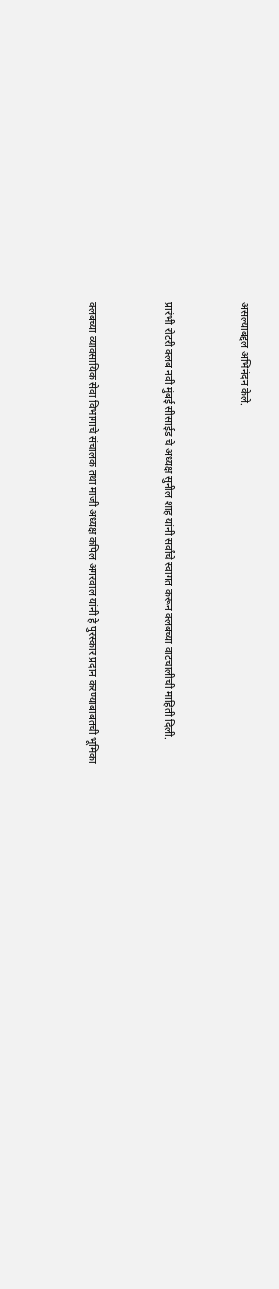असल्याबद्दल अभिनंदन केले.



प्रारंभी रोटरी क्लब नवी मुंबई सीसाईड चे अध्यक्ष सुनील शाह यांनी सर्वांचे स्वागत करून क्लबच्या वाटचालीची माहिती दिली.



क्लबच्या व्यावसायिक सेवा विभागाचे संचालक तथा माजी अध्यक्ष कपिल अगरवाल यांनी हे पुरस्कार प्रदान करण्याबाबतची भूमिका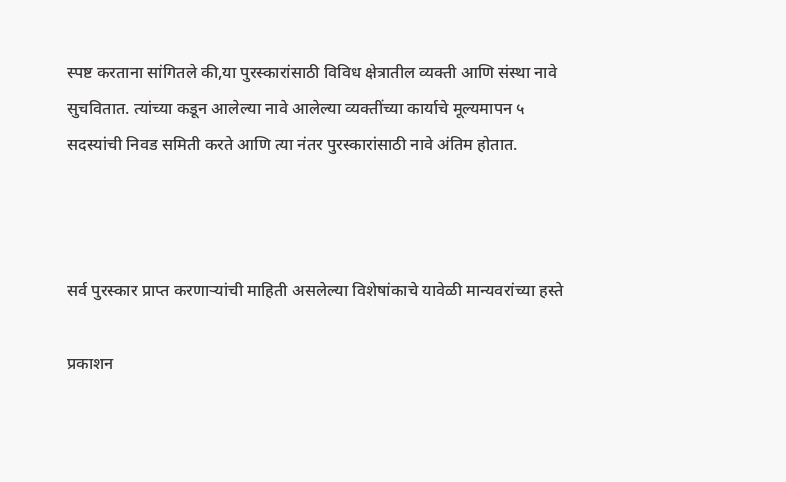स्पष्ट करताना सांगितले की,या पुरस्कारांसाठी विविध क्षेत्रातील व्यक्ती आणि संस्था नावे सुचवितात. त्यांच्या कडून आलेल्या नावे आलेल्या व्यक्तींच्या कार्याचे मूल्यमापन ५ सदस्यांची निवड समिती करते आणि त्या नंतर पुरस्कारांसाठी नावे अंतिम होतात.



सर्व पुरस्कार प्राप्त करणाऱ्यांची माहिती असलेल्या विशेषांकाचे यावेळी मान्यवरांच्या हस्ते

प्रकाशन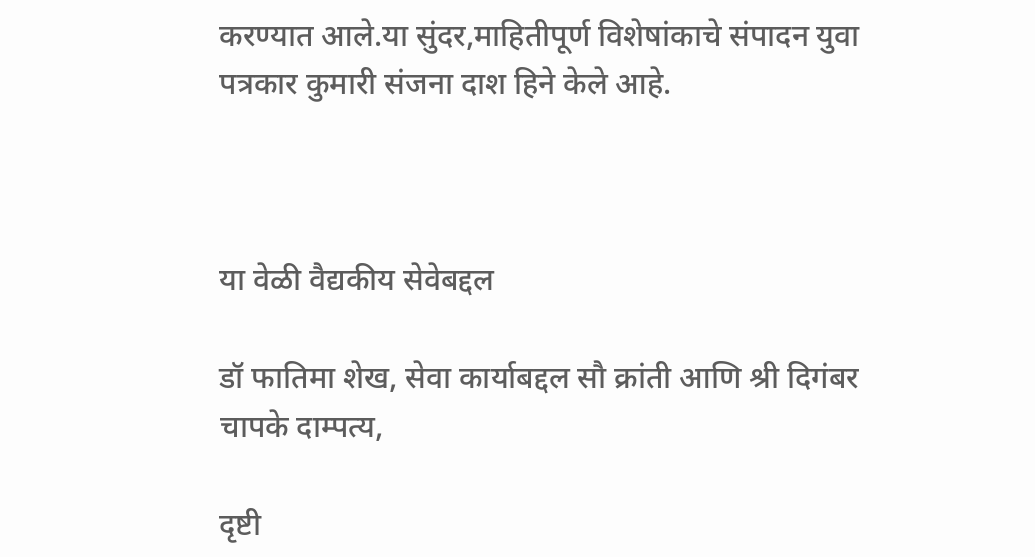करण्यात आले.या सुंदर,माहितीपूर्ण विशेषांकाचे संपादन युवा पत्रकार कुमारी संजना दाश हिने केले आहे.



या वेळी वैद्यकीय सेवेबद्दल

डॉ फातिमा शेख, सेवा कार्याबद्दल सौ क्रांती आणि श्री दिगंबर चापके दाम्पत्य,

दृष्टी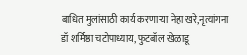बाधित मुलांसाठी कार्य करणाऱ्या नेहा खरे,नृत्यांगना डॉ शर्मिष्ठा चटोपाध्याय, फुटबॉल खेळाडू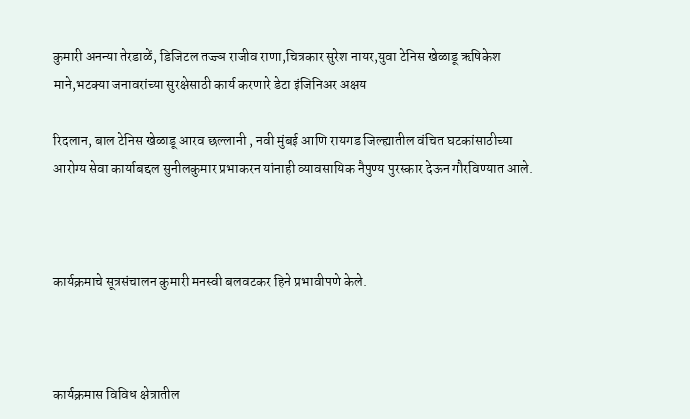कुमारी अनन्या तेरडाळें, डिजिटल तज्ज्ञ राजीव राणा,चित्रकार सुरेश नायर,युवा टेनिस खेळाडू ऋषिकेश माने,भटक्या जनावरांच्या सुरक्षेसाठी कार्य करणारे डेटा इंजिनिअर अक्षय

रिदलान, बाल टेनिस खेळाडू आरव छल्लानी , नवी मुंबई आणि रायगड जिल्ह्यातील वंचित घटकांसाठीच्या आरोग्य सेवा कार्याबद्दल सुनीलकुमार प्रभाकरन यांनाही व्यावसायिक नैपुण्य पुरस्कार देऊन गौरविण्यात आले.



कार्यक्रमाचे सूत्रसंचालन कुमारी मनस्वी बलवटकर हिने प्रभावीपणे केले.



कार्यक्रमास विविध क्षेत्रातील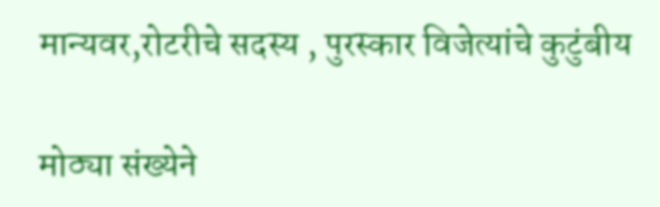मान्यवर,रोटरीचे सदस्य , पुरस्कार विजेत्यांचे कुटुंबीय

मोठ्या संख्येने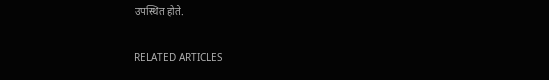उपस्थित होते.

RELATED ARTICLES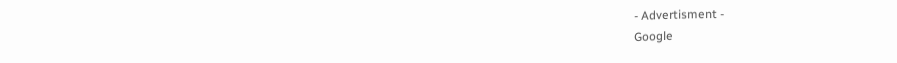- Advertisment -
Google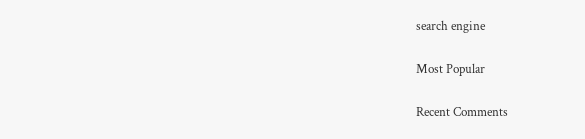search engine

Most Popular

Recent Comments